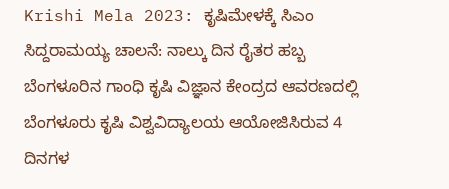Krishi Mela 2023: ಕೃಷಿಮೇಳಕ್ಕೆ ಸಿಎಂ ಸಿದ್ದರಾಮಯ್ಯ ಚಾಲನೆ: ನಾಲ್ಕು ದಿನ ರೈತರ ಹಬ್ಬ
ಬೆಂಗಳೂರಿನ ಗಾಂಧಿ ಕೃಷಿ ವಿಜ್ಞಾನ ಕೇಂದ್ರದ ಆವರಣದಲ್ಲಿ ಬೆಂಗಳೂರು ಕೃಷಿ ವಿಶ್ವವಿದ್ಯಾಲಯ ಆಯೋಜಿಸಿರುವ 4 ದಿನಗಳ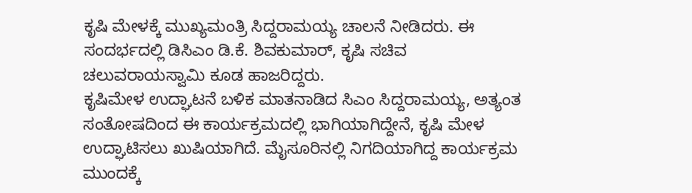ಕೃಷಿ ಮೇಳಕ್ಕೆ ಮುಖ್ಯಮಂತ್ರಿ ಸಿದ್ದರಾಮಯ್ಯ ಚಾಲನೆ ನೀಡಿದರು. ಈ ಸಂದರ್ಭದಲ್ಲಿ ಡಿಸಿಎಂ ಡಿ.ಕೆ. ಶಿವಕುಮಾರ್, ಕೃಷಿ ಸಚಿವ ಚಲುವರಾಯಸ್ವಾಮಿ ಕೂಡ ಹಾಜರಿದ್ದರು.
ಕೃಷಿಮೇಳ ಉದ್ಘಾಟನೆ ಬಳಿಕ ಮಾತನಾಡಿದ ಸಿಎಂ ಸಿದ್ದರಾಮಯ್ಯ, ಅತ್ಯಂತ ಸಂತೋಷದಿಂದ ಈ ಕಾರ್ಯಕ್ರಮದಲ್ಲಿ ಭಾಗಿಯಾಗಿದ್ದೇನೆ, ಕೃಷಿ ಮೇಳ ಉದ್ಘಾಟಿಸಲು ಖುಷಿಯಾಗಿದೆ. ಮೈಸೂರಿನಲ್ಲಿ ನಿಗದಿಯಾಗಿದ್ದ ಕಾರ್ಯಕ್ರಮ ಮುಂದಕ್ಕೆ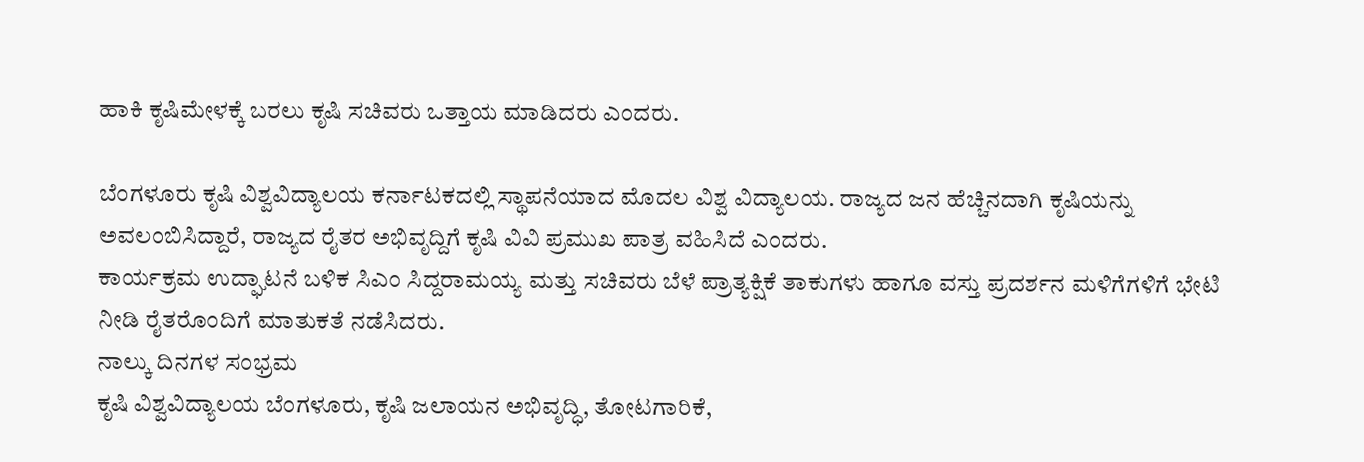ಹಾಕಿ ಕೃಷಿಮೇಳಕ್ಕೆ ಬರಲು ಕೃಷಿ ಸಚಿವರು ಒತ್ತಾಯ ಮಾಡಿದರು ಎಂದರು.

ಬೆಂಗಳೂರು ಕೃಷಿ ವಿಶ್ವವಿದ್ಯಾಲಯ ಕರ್ನಾಟಕದಲ್ಲಿ ಸ್ಥಾಪನೆಯಾದ ಮೊದಲ ವಿಶ್ವ ವಿದ್ಯಾಲಯ. ರಾಜ್ಯದ ಜನ ಹೆಚ್ಚಿನದಾಗಿ ಕೃಷಿಯನ್ನು ಅವಲಂಬಿಸಿದ್ದಾರೆ, ರಾಜ್ಯದ ರೈತರ ಅಭಿವೃದ್ದಿಗೆ ಕೃಷಿ ವಿವಿ ಪ್ರಮುಖ ಪಾತ್ರ ವಹಿಸಿದೆ ಎಂದರು.
ಕಾರ್ಯಕ್ರಮ ಉದ್ಘಾಟನೆ ಬಳಿಕ ಸಿಎಂ ಸಿದ್ದರಾಮಯ್ಯ ಮತ್ತು ಸಚಿವರು ಬೆಳೆ ಪ್ರಾತ್ಯಕ್ಷಿಕೆ ತಾಕುಗಳು ಹಾಗೂ ವಸ್ತು ಪ್ರದರ್ಶನ ಮಳಿಗೆಗಳಿಗೆ ಭೇಟಿ ನೀಡಿ ರೈತರೊಂದಿಗೆ ಮಾತುಕತೆ ನಡೆಸಿದರು.
ನಾಲ್ಕು ದಿನಗಳ ಸಂಭ್ರಮ
ಕೃಷಿ ವಿಶ್ವವಿದ್ಯಾಲಯ ಬೆಂಗಳೂರು, ಕೃಷಿ ಜಲಾಯನ ಅಭಿವೃದ್ಧಿ, ತೋಟಗಾರಿಕೆ,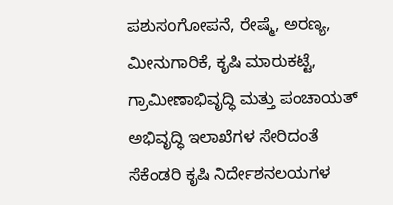ಪಶುಸoಗೋಪನೆ, ರೇಷ್ಮೆ, ಅರಣ್ಯ, ಮೀನುಗಾರಿಕೆ, ಕೃಷಿ ಮಾರುಕಟ್ಟೆ, ಗ್ರಾಮೀಣಾಭಿವೃದ್ಧಿ ಮತ್ತು ಪಂಚಾಯತ್ ಅಭಿವೃದ್ಧಿ ಇಲಾಖೆಗಳ ಸೇರಿದಂತೆ ಸೆಕೆಂಡರಿ ಕೃಷಿ ನಿರ್ದೇಶನಲಯಗಳ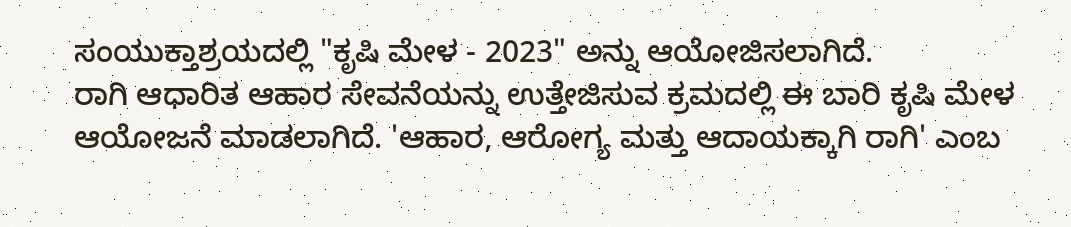ಸಂಯುಕ್ತಾಶ್ರಯದಲ್ಲಿ "ಕೃಷಿ ಮೇಳ - 2023" ಅನ್ನು ಆಯೋಜಿಸಲಾಗಿದೆ.
ರಾಗಿ ಆಧಾರಿತ ಆಹಾರ ಸೇವನೆಯನ್ನು ಉತ್ತೇಜಿಸುವ ಕ್ರಮದಲ್ಲಿ ಈ ಬಾರಿ ಕೃಷಿ ಮೇಳ ಆಯೋಜನೆ ಮಾಡಲಾಗಿದೆ. 'ಆಹಾರ, ಆರೋಗ್ಯ ಮತ್ತು ಆದಾಯಕ್ಕಾಗಿ ರಾಗಿ' ಎಂಬ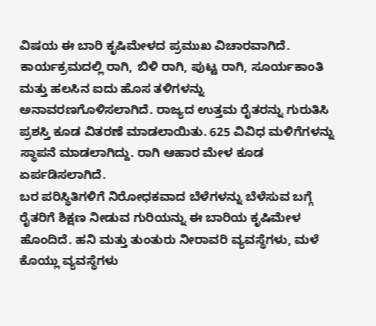ವಿಷಯ ಈ ಬಾರಿ ಕೃಷಿಮೇಳದ ಪ್ರಮುಖ ವಿಚಾರವಾಗಿದೆ.
ಕಾರ್ಯಕ್ರಮದಲ್ಲಿ ರಾಗಿ, ಬಿಳಿ ರಾಗಿ, ಪುಟ್ಟ ರಾಗಿ, ಸೂರ್ಯಕಾಂತಿ ಮತ್ತು ಹಲಸಿನ ಐದು ಹೊಸ ತಳಿಗಳನ್ನು ಅನಾವರಣಗೊಳಿಸಲಾಗಿದೆ. ರಾಜ್ಯದ ಉತ್ತಮ ರೈತರನ್ನು ಗುರುತಿಸಿ ಪ್ರಶಸ್ತಿ ಕೂಡ ವಿತರಣೆ ಮಾಡಲಾಯಿತು. 625 ವಿವಿಧ ಮಳಿಗೆಗಳನ್ನು ಸ್ಥಾಪನೆ ಮಾಡಲಾಗಿದ್ದು. ರಾಗಿ ಆಹಾರ ಮೇಳ ಕೂಡ ಏರ್ಪಡಿಸಲಾಗಿದೆ.
ಬರ ಪರಿಸ್ಥಿತಿಗಳಿಗೆ ನಿರೋಧಕವಾದ ಬೆಳೆಗಳನ್ನು ಬೆಳೆಸುವ ಬಗ್ಗೆ ರೈತರಿಗೆ ಶಿಕ್ಷಣ ನೀಡುವ ಗುರಿಯನ್ನು ಈ ಬಾರಿಯ ಕೃಷಿಮೇಳ ಹೊಂದಿದೆ. ಹನಿ ಮತ್ತು ತುಂತುರು ನೀರಾವರಿ ವ್ಯವಸ್ಥೆಗಳು, ಮಳೆ ಕೊಯ್ಲು ವ್ಯವಸ್ಥೆಗಳು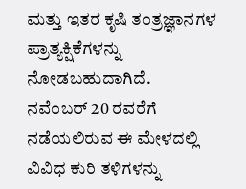ಮತ್ತು ಇತರ ಕೃಷಿ ತಂತ್ರಜ್ಞಾನಗಳ ಪ್ರಾತ್ಯಕ್ಷಿಕೆಗಳನ್ನು ನೋಡಬಹುದಾಗಿದೆ.
ನವೆಂಬರ್ 20 ರವರೆಗೆ ನಡೆಯಲಿರುವ ಈ ಮೇಳದಲ್ಲಿ ವಿವಿಧ ಕುರಿ ತಳಿಗಳನ್ನು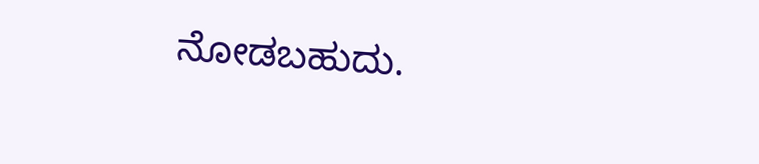ನೋಡಬಹುದು.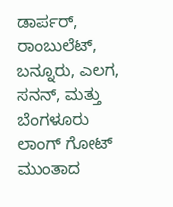ಡಾರ್ಪರ್, ರಾಂಬುಲೆಟ್, ಬನ್ನೂರು, ಎಲಗ, ಸನನ್, ಮತ್ತು ಬೆಂಗಳೂರು ಲಾಂಗ್ ಗೋಟ್ ಮುಂತಾದ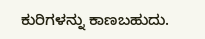ಕುರಿಗಳನ್ನು ಕಾಣಬಹುದು.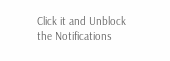Click it and Unblock the Notifications